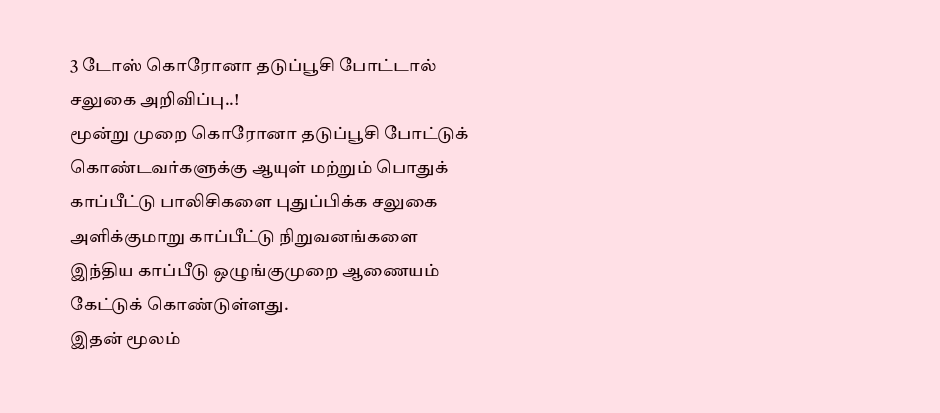3 டோஸ் கொரோனா தடுப்பூசி போட்டால் சலுகை அறிவிப்பு..!
மூன்று முறை கொரோனா தடுப்பூசி போட்டுக் கொண்டவர்களுக்கு ஆயுள் மற்றும் பொதுக் காப்பீட்டு பாலிசிகளை புதுப்பிக்க சலுகை அளிக்குமாறு காப்பீட்டு நிறுவனங்களை இந்திய காப்பீடு ஒழுங்குமுறை ஆணையம் கேட்டுக் கொண்டுள்ளது.
இதன் மூலம்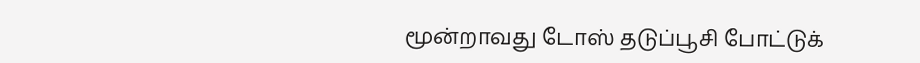மூன்றாவது டோஸ் தடுப்பூசி போட்டுக்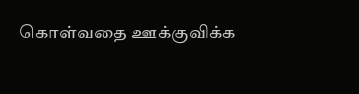கொள்வதை ஊக்குவிக்க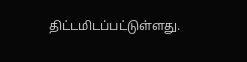திட்டமிடப்பட்டுள்ளது.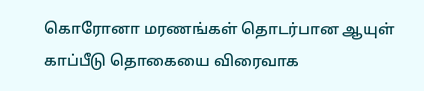கொரோனா மரணங்கள் தொடர்பான ஆயுள் காப்பீடு தொகையை விரைவாக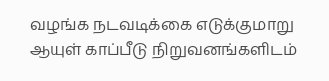வழங்க நடவடிக்கை எடுக்குமாறு ஆயுள் காப்பீடு நிறுவனங்களிடம்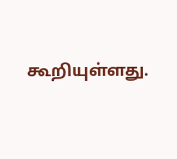கூறியுள்ளது.